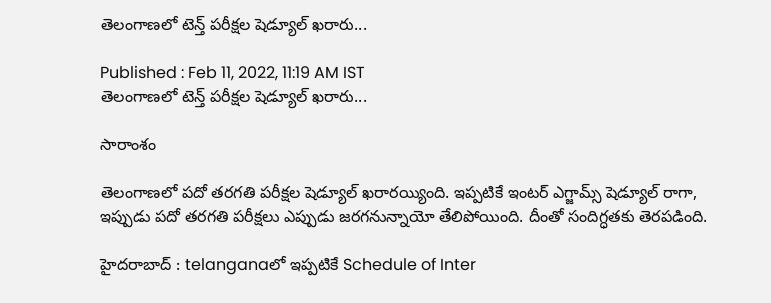తెలంగాణలో టెన్త్ పరీక్షల షెడ్యూల్ ఖరారు...

Published : Feb 11, 2022, 11:19 AM IST
తెలంగాణలో టెన్త్ పరీక్షల షెడ్యూల్ ఖరారు...

సారాంశం

తెలంగాణలో పదో తరగతి పరీక్షల షెడ్యూల్ ఖరారయ్యింది. ఇప్పటికే ఇంటర్ ఎగ్జామ్స్ షెడ్యూల్ రాగా, ఇప్పుడు పదో తరగతి పరీక్షలు ఎప్పుడు జరగనున్నాయో తేలిపోయింది. దీంతో సందిగ్ధతకు తెరపడింది.

హైదరాబాద్ : telanganaలో ఇప్పటికే Schedule of Inter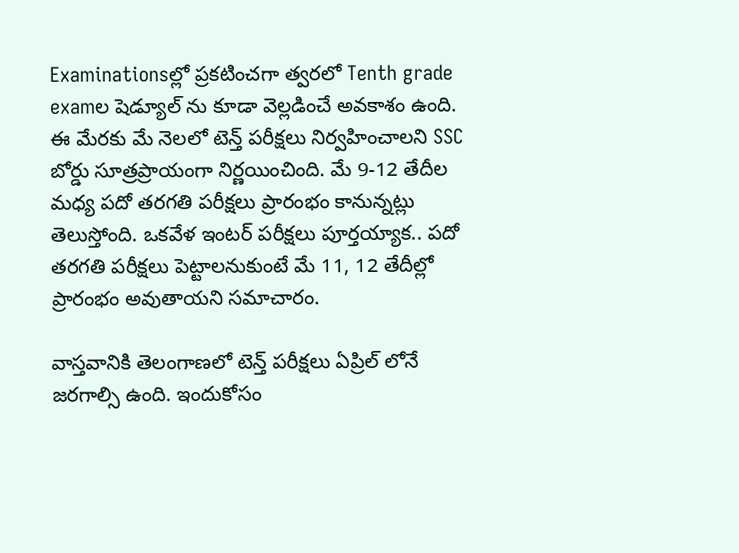Examinationsల్లో ప్రకటించగా త్వరలో Tenth grade examల షెడ్యూల్ ను కూడా వెల్లడించే అవకాశం ఉంది. ఈ మేరకు మే నెలలో టెన్త్ పరీక్షలు నిర్వహించాలని SSC బోర్డు సూత్రప్రాయంగా నిర్ణయించింది. మే 9-12 తేదీల మధ్య పదో తరగతి పరీక్షలు ప్రారంభం కానున్నట్లు తెలుస్తోంది. ఒకవేళ ఇంటర్ పరీక్షలు పూర్తయ్యాక.. పదో తరగతి పరీక్షలు పెట్టాలనుకుంటే మే 11, 12 తేదీల్లో ప్రారంభం అవుతాయని సమాచారం.

వాస్తవానికి తెలంగాణలో టెన్త్ పరీక్షలు ఏప్రిల్ లోనే జరగాల్సి ఉంది. ఇందుకోసం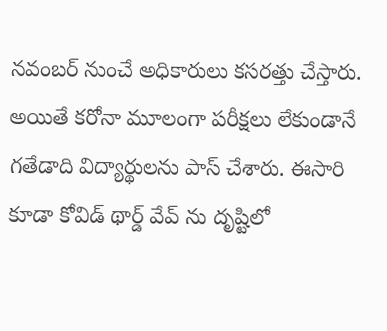నవంబర్ నుంచే అధికారులు కసరత్తు చేస్తారు. అయితే కరోనా మూలంగా పరీక్షలు లేకుండానే గతేడాది విద్యార్థులను పాస్ చేశారు. ఈసారి కూడా కోవిడ్ థార్డ్ వేవ్ ను దృష్టిలో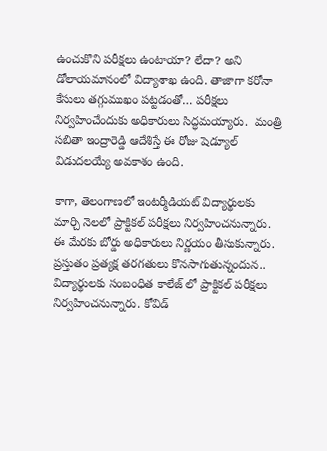ఉంచుకొని పరీక్షలు ఉంటాయా? లేదా? అని డోలాయమానంలో విద్యాశాఖ ఉంది. తాజాగా కరోనా కేసులు తగ్గుముఖం పట్టడంతో… పరీక్షలు నిర్వహించేందుకు అధికారులు సిద్ధమయ్యారు.  మంత్రి సబితా ఇంద్రారెడ్డి ఆదేశిస్తే ఈ రోజు షెడ్యూల్ విడుదలయ్యే అవకాశం ఉంది.

కాగా, తెలంగాణలో ఇంటర్మీడియట్ విద్యార్థులకు మార్చి నెలలో ప్రాక్టికల్ పరీక్షలు నిర్వహించనున్నారు. ఈ మేరకు బోర్డు అధికారులు నిర్ణయం తీసుకున్నారు. ప్రస్తుతం ప్రత్యక్ష తరగతులు కొనసాగుతున్నందున.. విద్యార్థులకు సంబంధిత కాలేజ్ లో ప్రాక్టికల్ పరీక్షలు నిర్వహించనున్నారు. కోవిడ్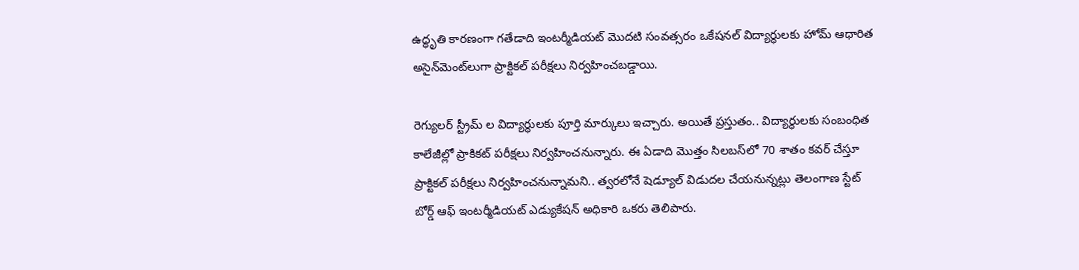ఉద్ధృతి కారణంగా గతేడాది ఇంటర్మీడియట్ మొదటి సంవత్సరం ఒకేషనల్ విద్యార్థులకు హోమ్ ఆధారిత అసైన్‌మెంట్‌లుగా ప్రాక్టికల్ పరీక్షలు నిర్వహించబడ్డాయి.

రెగ్యులర్ స్ట్రీమ్ ల విద్యార్థులకు పూర్తి మార్కులు ఇచ్చారు. అయితే ప్రస్తుతం.. విద్యార్థులకు సంబంధిత కాలేజీల్లో ప్రాకికట్ పరీక్షలు నిర్వహించనున్నారు. ఈ ఏడాది మొత్తం సిలబస్‌లో 70 శాతం కవర్ చేస్తూ ప్రాక్టికల్‌ పరీక్షలు నిర్వహించనున్నామని.. త్వరలోనే షెడ్యూల్ విడుదల చేయనున్నట్లు తెలంగాణ స్టేట్‌ బోర్డ్‌ ఆఫ్‌ ఇంటర్మీడియట్‌ ఎడ్యుకేషన్‌ అధికారి ఒకరు తెలిపారు.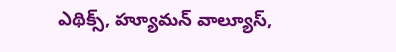ఎథిక్స్, హ్యూమన్ వాల్యూస్,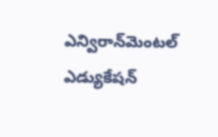ఎన్విరాన్‌మెంటల్ ఎడ్యుకేషన్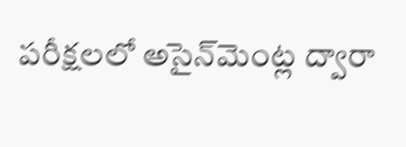పరీక్షలలో అసైన్‌మెంట్ల ద్వారా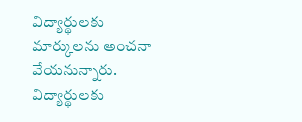విద్యార్థులకు మార్కులను అంచనా వేయనున్నారు. విద్యార్థులకు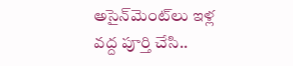అసైన్‌మెంట్‌లు ఇళ్ల వద్ద పూర్తి చేసి..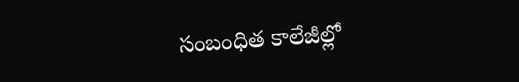సంబంధిత కాలేజీల్లో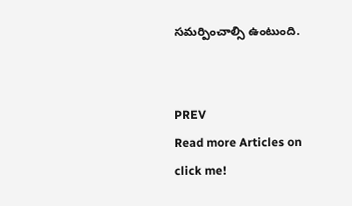సమర్పించాల్సి ఉంటుంది.


PREV
Read more Articles on
click me!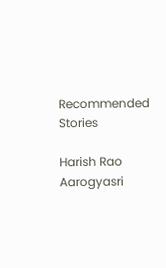Recommended Stories

Harish Rao Aarogyasri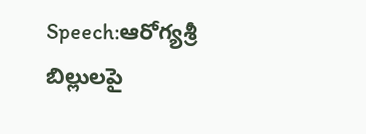Speech:ఆరోగ్యశ్రీ బిల్లులపై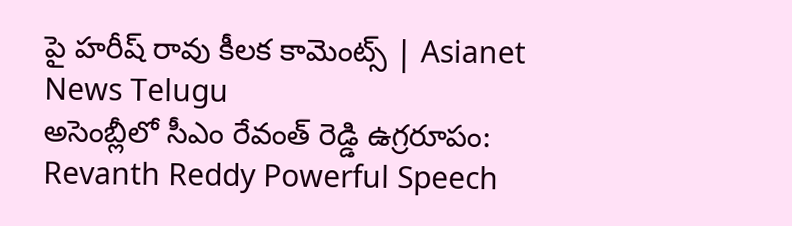పై హరీష్ రావు కీలక కామెంట్స్ | Asianet News Telugu
అసెంబ్లీలో సీఎం రేవంత్ రెడ్డి ఉగ్రరూపం: Revanth Reddy Powerful Speech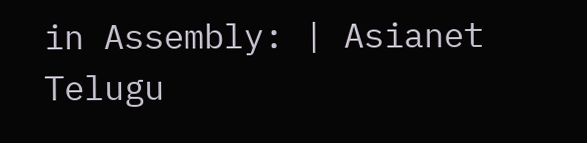in Assembly: | Asianet Telugu